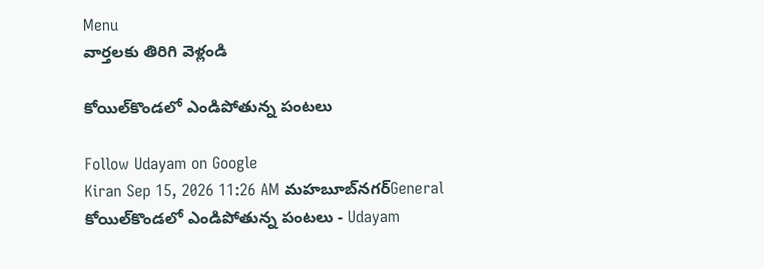Menu
వార్తలకు తిరిగి వెళ్లండి

కోయిల్‌కొండలో ఎండిపోతున్న పంటలు

Follow Udayam on Google
Kiran Sep 15, 2026 11:26 AM మహబూబ్‌నగర్General
కోయిల్‌కొండలో ఎండిపోతున్న పంటలు - Udayam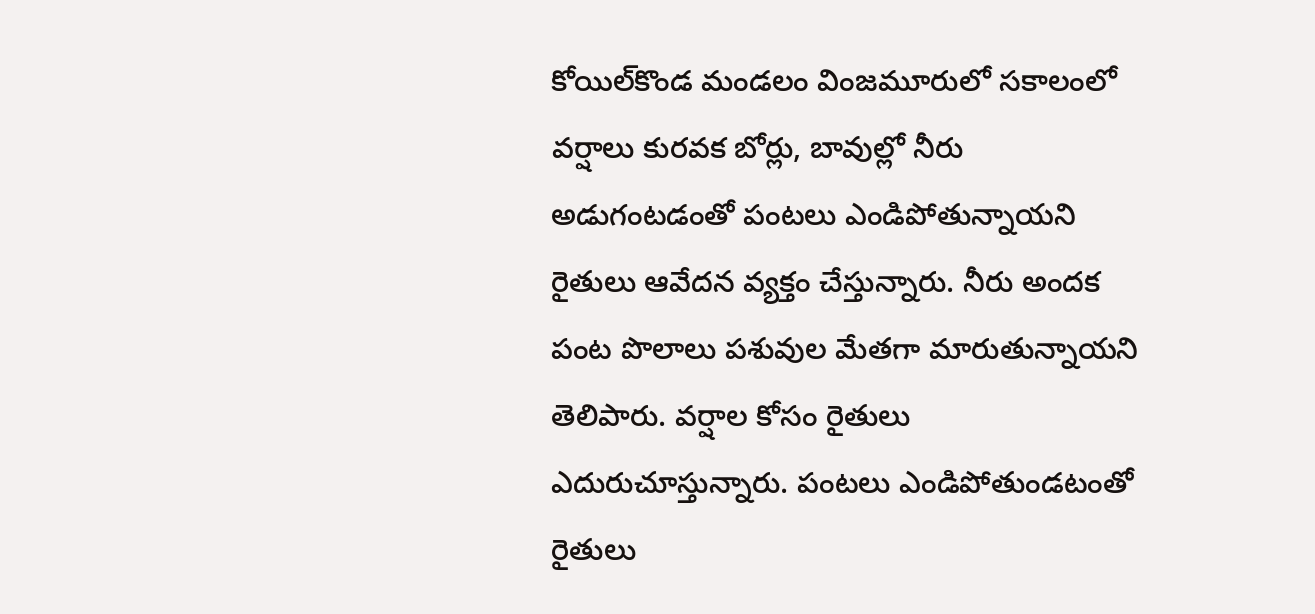కోయిల్‌కొండ మండలం వింజమూరులో సకాలంలో వర్షాలు కురవక బోర్లు, బావుల్లో నీరు అడుగంటడంతో పంటలు ఎండిపోతున్నాయని రైతులు ఆవేదన వ్యక్తం చేస్తున్నారు. నీరు అందక పంట పొలాలు పశువుల మేతగా మారుతున్నాయని తెలిపారు. వర్షాల కోసం రైతులు ఎదురుచూస్తున్నారు. పంటలు ఎండిపోతుండటంతో రైతులు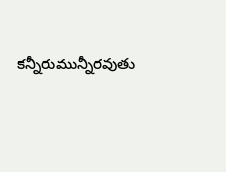కన్నీరుమున్నీరవుతు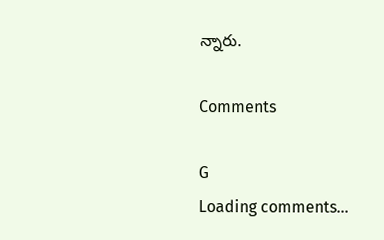న్నారు.

Comments

G
Loading comments...